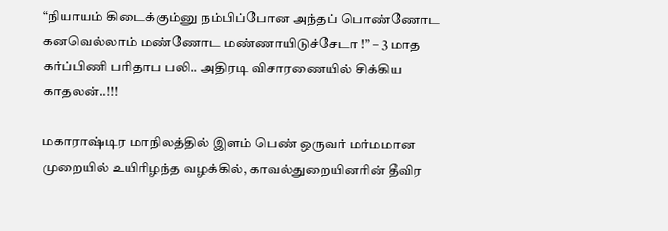“நியாயம் கிடைக்கும்னு நம்பிப்போன அந்தப் பொண்ணோட கனவெல்லாம் மண்ணோட மண்ணாயிடுச்சேடா !” – 3 மாத கர்ப்பிணி பரிதாப பலி.. அதிரடி விசாரணையில் சிக்கிய காதலன்..!!!

மகாராஷ்டிர மாநிலத்தில் இளம் பெண் ஒருவர் மர்மமான முறையில் உயிரிழந்த வழக்கில், காவல்துறையினரின் தீவிர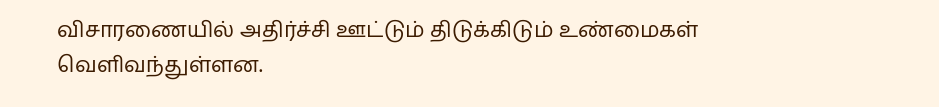விசாரணையில் அதிர்ச்சி ஊட்டும் திடுக்கிடும் உண்மைகள் வெளிவந்துள்ளன.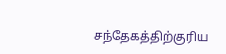சந்தேகத்திற்குரிய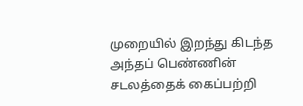முறையில் இறந்து கிடந்த அந்தப் பெண்ணின் சடலத்தைக் கைப்பற்றி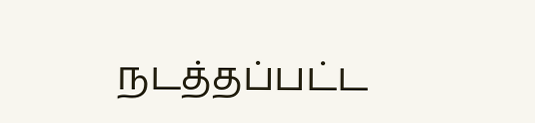நடத்தப்பட்ட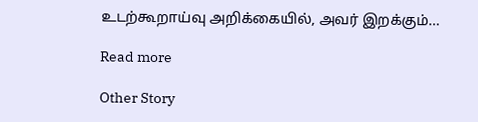உடற்கூறாய்வு அறிக்கையில், அவர் இறக்கும்…

Read more

Other Story